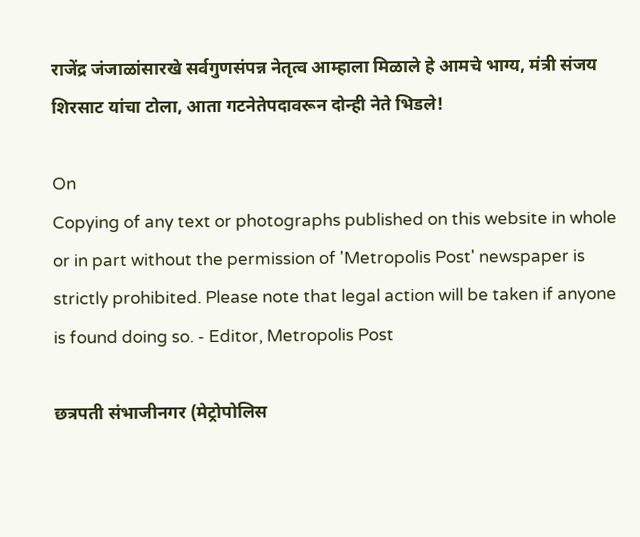राजेंद्र जंजाळांसारखे सर्वगुणसंपन्न नेतृत्व आम्हाला मिळाले हे आमचे भाग्य, मंत्री संजय शिरसाट यांचा टोला, आता गटनेतेपदावरून दोन्ही नेते भिडले!

On
Copying of any text or photographs published on this website in whole or in part without the permission of 'Metropolis Post' newspaper is strictly prohibited. Please note that legal action will be taken if anyone is found doing so. - Editor, Metropolis Post

छत्रपती संभाजीनगर (मेट्रोपोलिस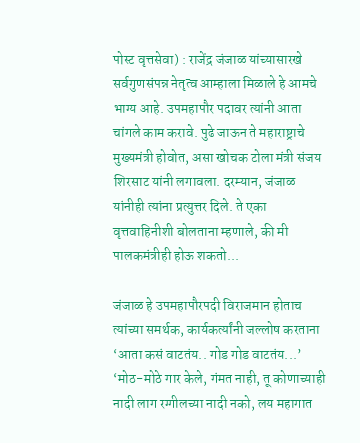पोस्ट वृत्तसेवा) : राजेंद्र जंजाळ यांच्यासारखे सर्वगुणसंपन्न नेतृत्व आम्हाला मिळाले हे आमचे भाग्य आहे. उपमहापौर पदावर त्यांनी आता चांगले काम करावे. पुढे जाऊन ते महाराष्ट्राचे मुख्यमंत्री होवोत, असा खोचक टोला मंत्री संजय शिरसाट यांनी लगावला. दरम्‍यान, जंजाळ यांनीही त्यांना प्रत्युत्तर दिले. ते एका वृत्तवाहिनीशी बोलताना म्हणाले, की मी पालकमंत्रीही होऊ शकतो...

जंजाळ हे उपमहापौरपदी विराजमान होताच त्यांच्या समर्थक, कार्यकर्त्यांनी जल्लोष करताना ‘आता कसं वाटतंय.. गोड गोड वाटतंय...’ ‘मोठ-मोठे गार केले, गंमत नाही, तू कोणाच्याही नादी लाग रग्गीलच्या नादी नको, लय महागात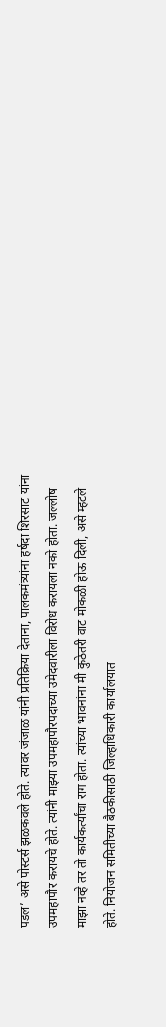पडल’ असे पोस्टर्स झळकवले होते. त्यावर जंजाळ यांनी प्रतिक्रिया देताना, पालकमंत्र्यांना हर्षदा शिरसाट यांना उपमहापौर करायचे होते. त्यांनी माझ्या उपमहापौरपदाच्या उमेदवारीला विरोध करायला नको होता. जल्लोष माझा नव्हे तर तो कार्यकर्त्यांचा राग होता. त्यांच्या भावनांना मी कुठेतरी वाट मोकळी होऊ दिली, असे म्हटले होते. नियोजन समितीच्या बैठकीसाठी जिल्हाधिकारी कार्यालयात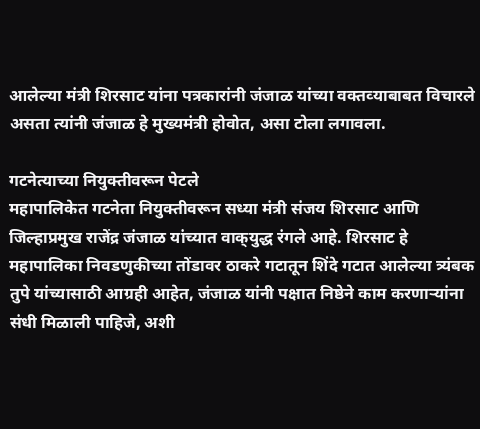आलेल्या मंत्री शिरसाट यांना पत्रकारांनी जंजाळ यांच्या वक्‍तव्‍याबाबत विचारले असता त्यांनी जंजाळ हे मुख्यमंत्री होवोत, असा टोला लगावला.

गटनेत्याच्या नियुक्तीवरून पेटले
महापालिकेत गटनेता नियुक्तीवरून सध्या मंत्री संजय शिरसाट आणि जिल्हाप्रमुख राजेंद्र जंजाळ यांच्यात वाक्‌युद्ध रंगले आहे. शिरसाट हे महापालिका निवडणुकीच्या तोंडावर ठाकरे गटातून शिंदे गटात आलेल्या त्र्यंबक तुपे यांच्यासाठी आग्रही आहेत, जंजाळ यांनी पक्षात निष्ठेने काम करणाऱ्यांना संधी मिळाली पाहिजे, अशी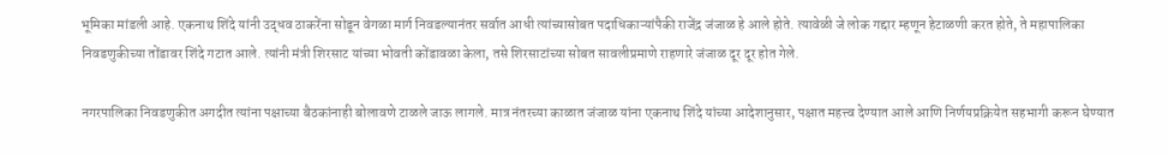भूमिका मांडली आहे. एकनाथ शिंदे यांनी उद्धव ठाकरेंना सोडून वेगळा मार्ग निवडल्यानंतर सर्वात आधी त्यांच्यासोबत पदाधिकाऱ्यांपैकी राजेंद्र जंजाळ हे आले होते. त्यावेळी जे लोक गद्दार म्हणून हेटाळणी करत होते, ते महापालिका निवडणुकीच्या तोंडावर शिंदे गटात आले. त्यांनी मंत्री शिरसाट यांच्या भोवती कोंडावळा केला, तसे शिरसाटांच्या सोबत सावलीप्रमाणे राहणारे जंजाळ दूर दूर होत गेले.

नगरपालिका निवडणुकीत अगदीत त्यांना पक्षाच्या बैठकांनाही बोलावणे टाळले जाऊ लागले. मात्र नंतरच्या काळात जंजाळ यांना एकनाथ शिंदे यांच्या आदेशानुसार, पक्षात महत्त्व देण्यात आले आणि निर्णयप्रक्रियेत सहभागी करून घेण्यात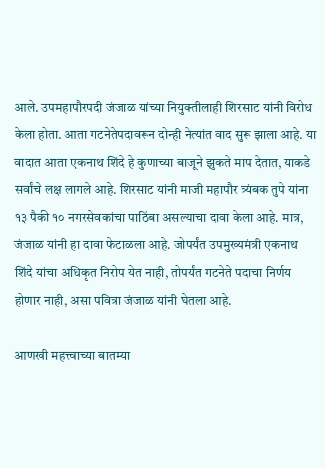आले. उपमहापौरपदी जंजाळ यांच्या नियुक्‍तीलाही शिरसाट यांनी विरोध केला होता. आता गटनेतेपदावरून दोन्ही नेत्‍यांत वाद सुरू झाला आहे. या वादात आता एकनाथ शिंदे हे कुणाच्या बाजूने झुकते माप देतात, याकडे सर्वांचे लक्ष लागले आहे. शिरसाट यांनी माजी महापौर त्र्यंबक तुपे यांना १३ पैकी १० नगरसेवकांचा पाठिंबा असल्याचा दावा केला आहे. मात्र, जंजाळ यांनी हा दावा फेटाळला आहे. जोपर्यंत उपमुख्यमंत्री एकनाथ शिंदे यांचा अधिकृत निरोप येत नाही, तोपर्यंत गटनेते पदाचा निर्णय होणार नाही, असा पवित्रा जंजाळ यांनी घेतला आहे.

आणखी महत्त्वाच्या बातम्या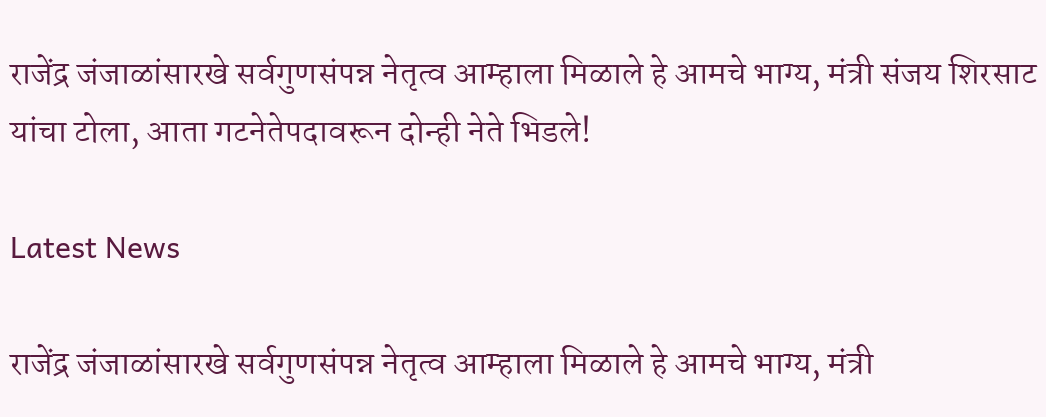राजेंद्र जंजाळांसारखे सर्वगुणसंपन्न नेतृत्व आम्हाला मिळाले हे आमचे भाग्य, मंत्री संजय शिरसाट यांचा टोला, आता गटनेतेपदावरून दोन्ही नेते भिडले!

Latest News

राजेंद्र जंजाळांसारखे सर्वगुणसंपन्न नेतृत्व आम्हाला मिळाले हे आमचे भाग्य, मंत्री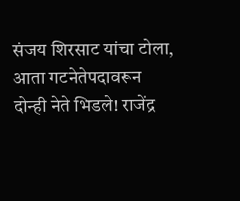संजय शिरसाट यांचा टोला, आता गटनेतेपदावरून दोन्ही नेते भिडले! राजेंद्र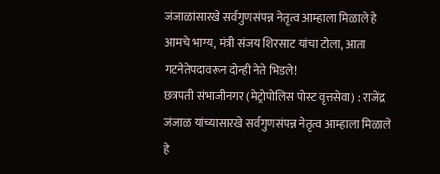जंजाळांसारखे सर्वगुणसंपन्न नेतृत्व आम्हाला मिळाले हे आमचे भाग्य, मंत्री संजय शिरसाट यांचा टोला, आता गटनेतेपदावरून दोन्ही नेते भिडले!
छत्रपती संभाजीनगर (मेट्रोपोलिस पोस्ट वृत्तसेवा) : राजेंद्र जंजाळ यांच्यासारखे सर्वगुणसंपन्न नेतृत्व आम्हाला मिळाले हे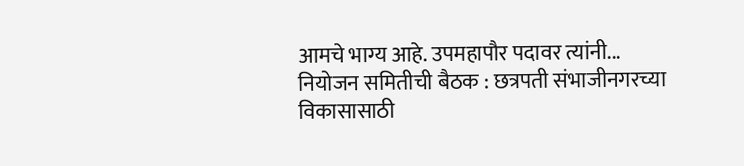आमचे भाग्य आहे. उपमहापौर पदावर त्यांनी...
नियोजन समितीची बैठक : छत्रपती संभाजीनगरच्या विकासासाठी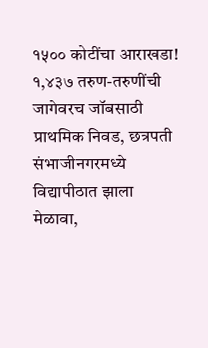१५०० कोटींचा आराखडा!
१,४३७ तरुण-तरुणींची जागेवरच जॉबसाठी प्राथमिक निवड, छत्रपती संभाजीनगरमध्ये विद्यापीठात झाला मेळावा,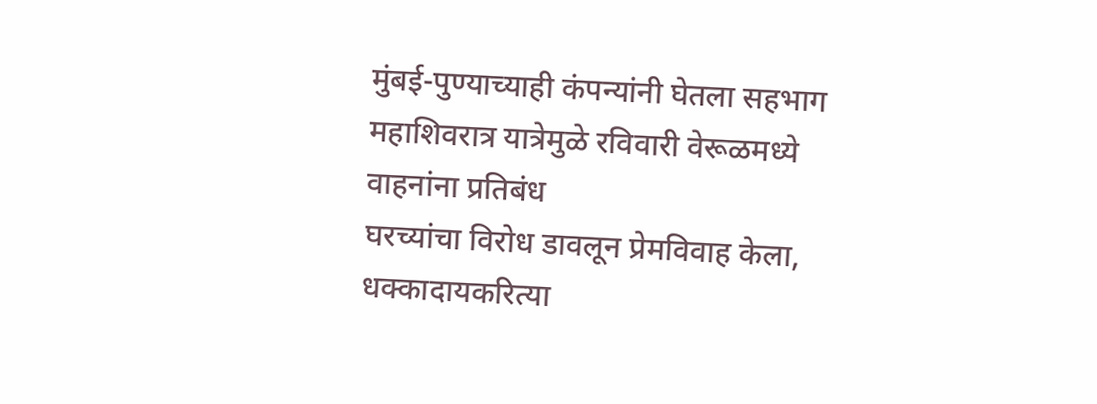मुंबई-पुण्याच्याही कंपन्यांनी घेतला सहभाग
महाशिवरात्र यात्रेमुळे रविवारी वेरूळमध्ये वाहनांना प्रतिबंध
घरच्यांचा विरोध डावलून प्रेमविवाह केला, धक्कादायकरित्या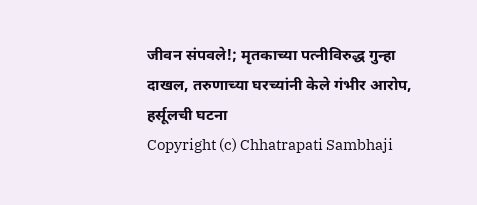जीवन संपवले!; मृतकाच्या पत्नीविरुद्ध गुन्हा दाखल, तरुणाच्या घरच्यांनी केले गंभीर आरोप, हर्सूलची घटना
Copyright (c) Chhatrapati Sambhaji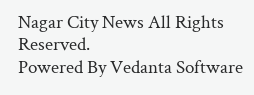Nagar City News All Rights Reserved.
Powered By Vedanta Software